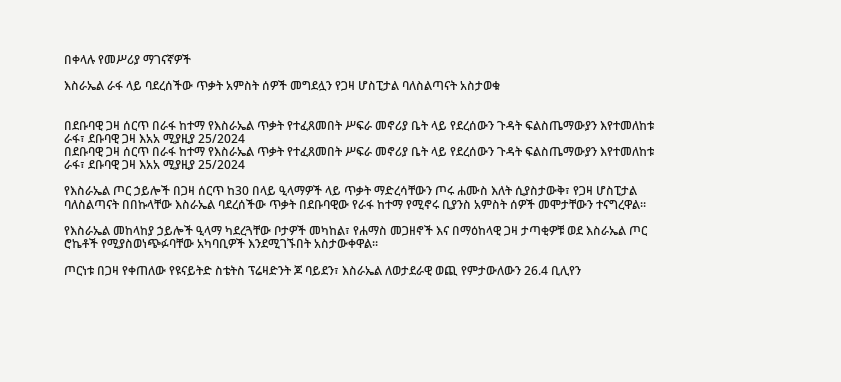በቀላሉ የመሥሪያ ማገናኛዎች

እስራኤል ራፋ ላይ ባደረሰችው ጥቃት አምስት ሰዎች መግደሏን የጋዛ ሆስፒታል ባለስልጣናት አስታወቁ


በደቡባዊ ጋዛ ሰርጥ በራፋ ከተማ የእስራኤል ጥቃት የተፈጸመበት ሥፍራ መኖሪያ ቤት ላይ የደረሰውን ጉዳት ፍልስጤማውያን እየተመለከቱ ራፋ፣ ደቡባዊ ጋዛ እአአ ሚያዚያ 25/2024
በደቡባዊ ጋዛ ሰርጥ በራፋ ከተማ የእስራኤል ጥቃት የተፈጸመበት ሥፍራ መኖሪያ ቤት ላይ የደረሰውን ጉዳት ፍልስጤማውያን እየተመለከቱ ራፋ፣ ደቡባዊ ጋዛ እአአ ሚያዚያ 25/2024

የእስራኤል ጦር ኃይሎች በጋዛ ሰርጥ ከ30 በላይ ዒላማዎች ላይ ጥቃት ማድረሳቸውን ጦሩ ሐሙስ እለት ሲያስታውቅ፣ የጋዛ ሆስፒታል ባለስልጣናት በበኩላቸው እስራኤል ባደረሰችው ጥቃት በደቡባዊው የራፋ ከተማ የሚኖሩ ቢያንስ አምስት ሰዎች መሞታቸውን ተናግረዋል።

የእስራኤል መከላከያ ኃይሎች ዒላማ ካደረጓቸው ቦታዎች መካከል፣ የሐማስ መጋዘኖች እና በማዕከላዊ ጋዛ ታጣቂዎቹ ወደ እስራኤል ጦር ሮኬቶች የሚያስወነጭፉባቸው አካባቢዎች እንደሚገኙበት አስታውቀዋል።

ጦርነቱ በጋዛ የቀጠለው የዩናይትድ ስቴትስ ፕሬዛድንት ጆ ባይደን፣ እስራኤል ለወታደራዊ ወጪ የምታውለውን 26.4 ቢሊየን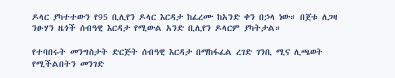ዶላር ያካተተውን የ95 ቢሊየን ዶላር እርዳታ ከፈረሙ ከአንድ ቀን በኃላ ነው። በጀቱ ለጋዛ ንፁሃን ዜጎች ሰብዓዊ እርዳታ የሚውል አንድ ቢሊየን ዶላርም ያካትታል።

የተባበሩት መንግስታት ድርጅት ሰብዓዊ እርዳታ በማከፋፈል ረገድ ገንቢ ሚና ሊጫወት የሚችልበትን መንገድ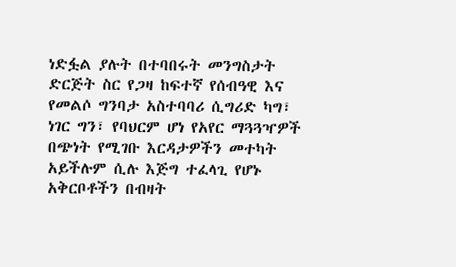ነድፏል ያሉት በተባበሩት መንግስታት ድርጅት ስር የጋዛ ከፍተኛ የሰብዓዊ እና የመልሶ ግንባታ አስተባባሪ ሲግሪድ ካግ፣ ነገር ግን፣ የባህርም ሆነ የአየር ማጓጓዣዎች በጭነት የሚገቡ እርዳታዎችን መተካት አይችሉም ሲሉ እጅግ ተፈላጊ የሆኑ አቅርቦቶችን በብዛት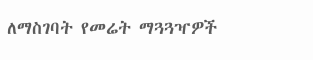ለማስገባት የመሬት ማጓጓዣዎች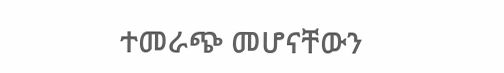ተመራጭ መሆናቸውን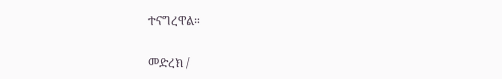ተናግረዋል።

መድረክ /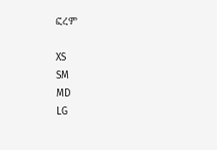ፎረም

XS
SM
MD
LG